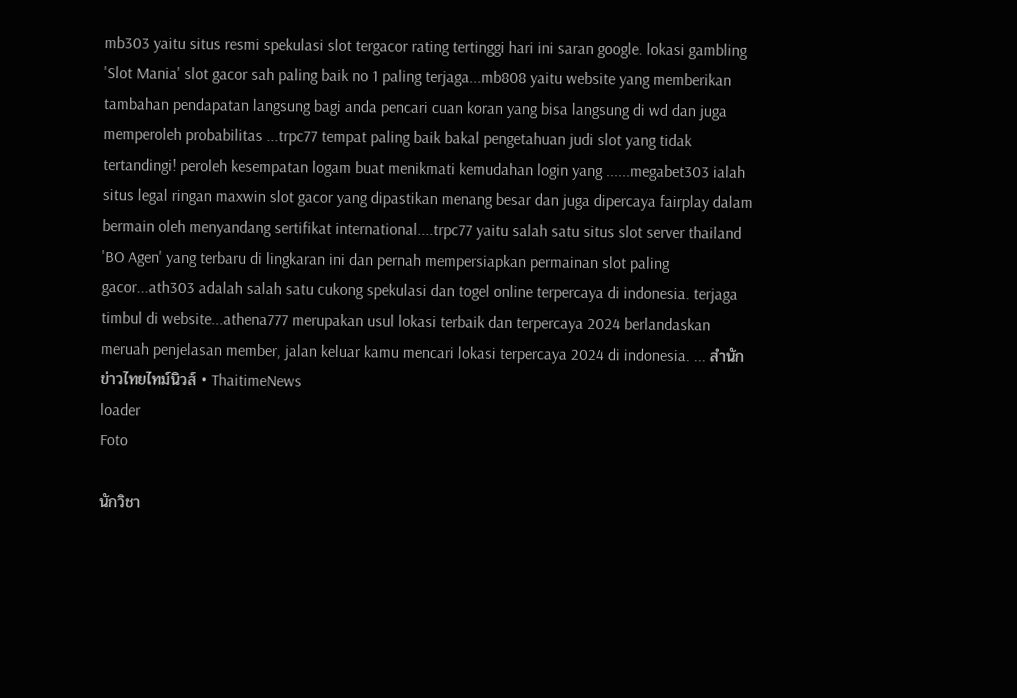mb303 yaitu situs resmi spekulasi slot tergacor rating tertinggi hari ini saran google. lokasi gambling 'Slot Mania' slot gacor sah paling baik no 1 paling terjaga...mb808 yaitu website yang memberikan tambahan pendapatan langsung bagi anda pencari cuan koran yang bisa langsung di wd dan juga memperoleh probabilitas ...trpc77 tempat paling baik bakal pengetahuan judi slot yang tidak tertandingi! peroleh kesempatan logam buat menikmati kemudahan login yang ......megabet303 ialah situs legal ringan maxwin slot gacor yang dipastikan menang besar dan juga dipercaya fairplay dalam bermain oleh menyandang sertifikat international....trpc77 yaitu salah satu situs slot server thailand 'BO Agen' yang terbaru di lingkaran ini dan pernah mempersiapkan permainan slot paling gacor...ath303 adalah salah satu cukong spekulasi dan togel online terpercaya di indonesia. terjaga timbul di website...athena777 merupakan usul lokasi terbaik dan terpercaya 2024 berlandaskan meruah penjelasan member, jalan keluar kamu mencari lokasi terpercaya 2024 di indonesia. ... สำนักข่าวไทยไทม์นิวส์ • ThaitimeNews
loader
Foto

นักวิชา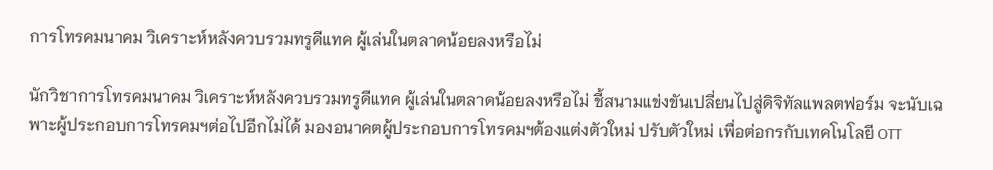การโทรคมนาคม วิเคราะห์หลังควบรวมทรูดีแทค ผู้เล่นในตลาดน้อยลงหรือไม่

นักวิชาการโทรคมนาคม วิเคราะห์หลังควบรวมทรูดีแทค ผู้เล่นในตลาดน้อยลงหรือไม่ ชี้สนามแข่งขันเปลี่ยนไปสู่ดิจิทัลแพลตฟอร์ม จะนับเฉพาะผู้ประกอบการโทรคมฯต่อไปอีกไม่ได้ มองอนาคตผู้ประกอบการโทรคมฯต้องแต่งตัวใหม่ ปรับตัวใหม่ เพื่อต่อกรกับเทคโนโลยี OTT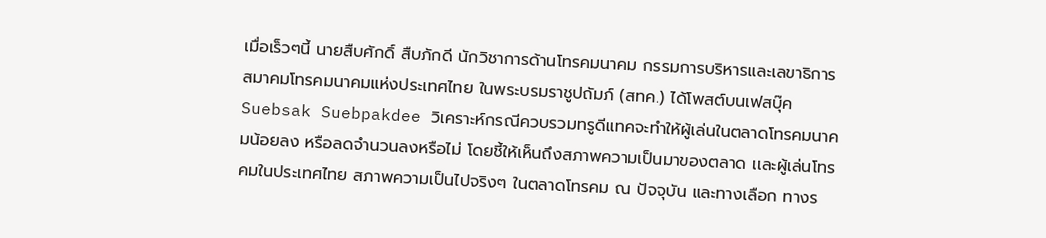เมื่อเร็วๆนี้ นายสืบศักดิ์ สืบภักดี นักวิชาการด้านโทรคมนาคม กรรมการบริหารและเลขาธิการสมาคมโทรคมนาคมแห่งประเทศไทย ในพระบรมราชูปถัมภ์ (สทค.) ได้โพสต์บนเฟสบุ๊ค Suebsak Suebpakdee วิเคราะห์กรณีควบรวมทรูดีแทคจะทำให้ผู้เล่นในตลาดโทรคมนาคมน้อยลง หรือลดจำนวนลงหรือไม่ โดยชี้ให้เห็นถึงสภาพความเป็นมาของตลาด เเละผู้เล่นโทรคมในประเทศไทย สภาพความเป็นไปจริงๆ ในตลาดโทรคม ณ ปัจจุบัน และทางเลือก ทางร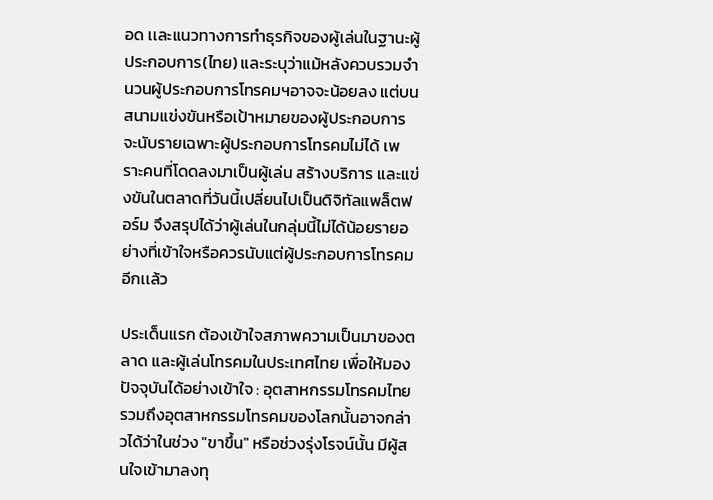อด เเละแนวทางการทำธุรกิจของผู้เล่นในฐานะผู้ประกอบการ(ไทย) และระบุว่าแม้หลังควบรวมจำนวนผู้ประกอบการโทรคมฯอาจจะน้อยลง แต่บนสนามแข่งขันหรือเป้าหมายของผู้ประกอบการจะนับรายเฉพาะผู้ประกอบการโทรคมไม่ได้ เพราะคนที่โดดลงมาเป็นผู้เล่น สร้างบริการ เเละแข่งขันในตลาดที่วันนี้เปลี่ยนไปเป็นดิจิทัลแพล็ตฟอร์ม จึงสรุปได้ว่าผู้เล่นในกลุ่มนี้ไม่ได้น้อยรายอย่างที่เข้าใจหรือควรนับแต่ผู้ประกอบการโทรคมอีกเเล้ว

ประเด็นแรก ต้องเข้าใจสภาพความเป็นมาของตลาด เเละผู้เล่นโทรคมในประเทศไทย เพื่อให้มองปัจจุบันได้อย่างเข้าใจ : อุตสาหกรรมโทรคมไทย รวมถึงอุตสาหกรรมโทรคมของโลกนั้นอาจกล่าวได้ว่าในช่วง "ขาขึ้น" หรือช่วงรุ่งโรจน์นั้น มีผู้สนใจเข้ามาลงทุ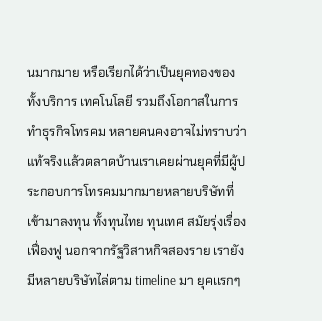นมากมาย หรือเรียกได้ว่าเป็นยุคทองของทั้งบริการ เทคโนโลยี รวมถึงโอกาสในการทำธุรกิจโทรคม หลายคนคงอาจไม่ทราบว่าแท้จริงเเล้วตลาดบ้านเราเคยผ่านยุคที่มีผู้ประกอบการโทรคมมากมายหลายบริษัทที่เข้ามาลงทุน ทั้งทุนไทย ทุนเทศ สมัยรุ่งเรื่องเฟื่องฟู นอกจากรัฐวิสาหกิจสองราย เรายังมีหลายบริษัทไล่ตาม timeline มา ยุคเเรกๆ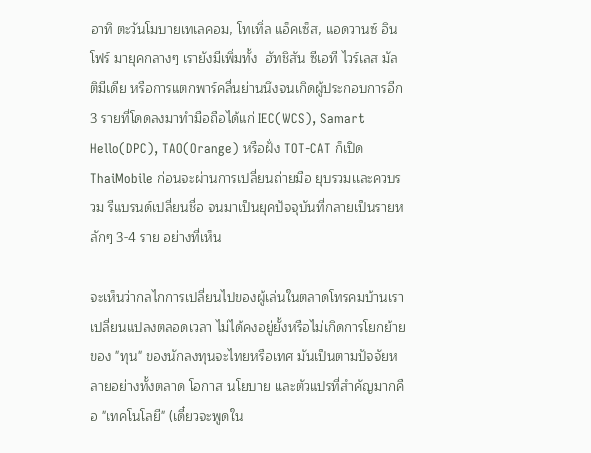อาทิ ตะวันโมบายเทเลคอม, โทเทิ่ล แอ็คเซ็ส, แอดวานซ์ อินโฟร์ มายุคกลางๆ เรายังมีเพิ่มทั้ง  ฮัทชิสัน ซีเอที ไวร์เลส มัลติมีเดีย หรือการแตกพาร์คลื่นย่านนึงจนเกิดผู้ประกอบการอีก 3 รายที่โดดลงมาทำมือถือได้แก่ IEC(WCS), Samart Hello(DPC), TAO(Orange) หรือฝั่ง TOT-CAT ก็เปิด ThaiMobile ก่อนจะผ่านการเปลี่ยนถ่ายมือ ยุบรวมเเละควบรวม รีแบรนด์เปลี่ยนชื่อ จนมาเป็นยุคปัจจุบันที่กลายเป็นรายหลักๆ 3-4 ราย อย่างที่เห็น

จะเห็นว่ากลไกการเปลี่ยนไปของผู้เล่นในตลาดโทรคมบ้านเราเปลี่ยนแปลงตลอดเวลา ไม่ได้คงอยู่ยั้งหรือไม่เกิดการโยกย้ายของ "ทุน" ของนักลงทุนจะไทยหรือเทศ มันเป็นตามปัจจัยหลายอย่างทั้งตลาด โอกาส นโยบาย เเละตัวแปรที่สำคัญมากคือ "เทคโนโลยี" (เดี๋ยวจะพูดใน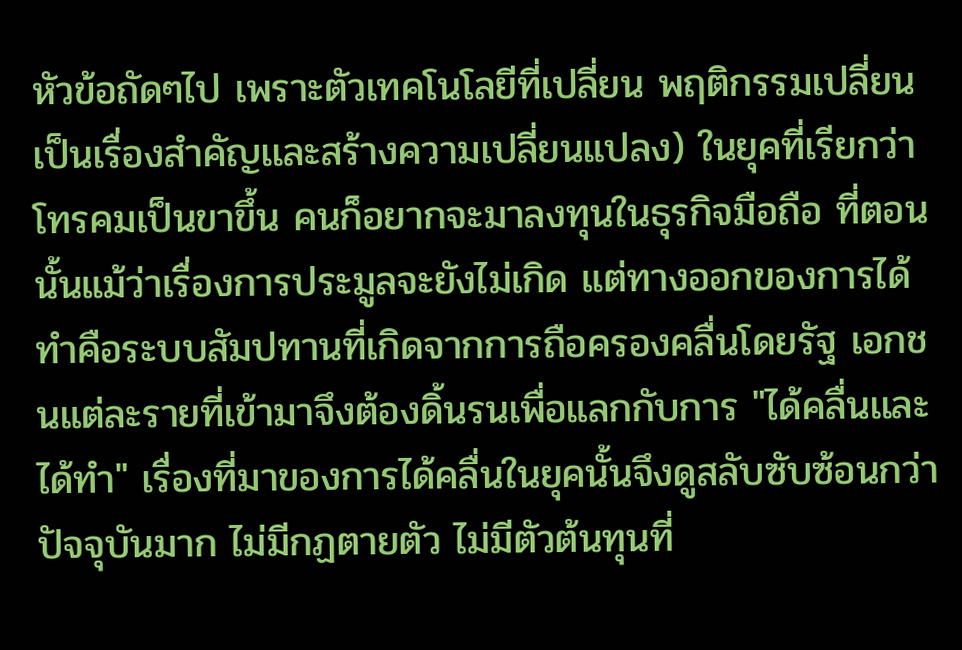หัวข้อถัดๆไป เพราะตัวเทคโนโลยีที่เปลี่ยน พฤติกรรมเปลี่ยน เป็นเรื่องสำคัญเเละสร้างความเปลี่ยนแปลง) ในยุคที่เรียกว่าโทรคมเป็นขาขึ้น คนก็อยากจะมาลงทุนในธุรกิจมือถือ ที่ตอนนั้นแม้ว่าเรื่องการประมูลจะยังไม่เกิด แต่ทางออกของการได้ทำคือระบบสัมปทานที่เกิดจากการถือครองคลื่นโดยรัฐ เอกชนแต่ละรายที่เข้ามาจึงต้องดิ้นรนเพื่อแลกกับการ "ได้คลื่นเเละได้ทำ" เรื่องที่มาของการได้คลื่นในยุคนั้นจึงดูสลับซับซ้อนกว่าปัจจุบันมาก ไม่มีกฏตายตัว ไม่มีตัวต้นทุนที่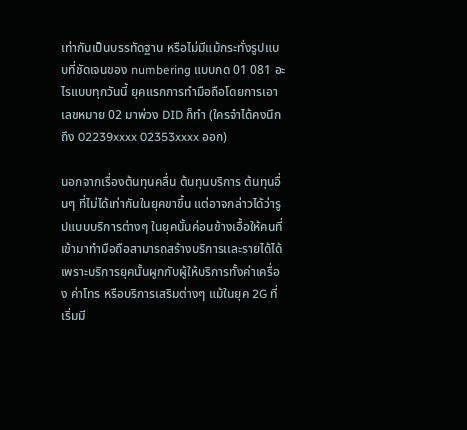เท่ากันเป็นบรรทัดฐาน หรือไม่มีแม้กระทั่งรูปแบบที่ชัดเจนของ numbering แบบกด 01 081 อะไรแบบทุกวันนี้ ยุคแรกการทำมือถือโดยการเอาเลขหมาย 02 มาพ่วง DID ก็ทำ (ใครจำได้คงนึกถึง 02239xxxx 02353xxxx ออก)

นอกจากเรื่องต้นทุนคลื่น ต้นทุนบริการ ต้นทุนอื่นๆ ที่ไม่ได้เท่ากันในยุคขาขึ้น แต่อาจกล่าวได้ว่ารูปแบบบริการต่างๆ ในยุคนั้นค่อนข้างเอื้อให้คนที่เข้ามาทำมือถือสามารถสร้างบริการเเละรายได้ได้ เพราะบริการยุคนั้นผูกกับผู้ให้บริการทั้งค่าเครื่อง ค่าโทร หรือบริการเสริมต่างๆ แม้ในยุค 2G ที่เริ่มมี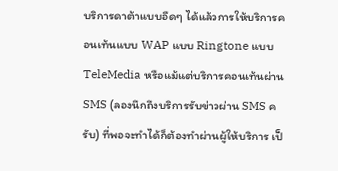บริการดาต้าแบบอืดๆ ได้แล้วการให้บริการคอนเท้นแบบ WAP แบบ Ringtone แบบ TeleMedia หรือแม้แต่บริการคอนเท้นผ่าน SMS (ลองนึกถึงบริการรับข่าวผ่าน SMS ครับ) ที่พอจะทำได้ก็ต้องทำผ่านผู้ให้บริการ เป็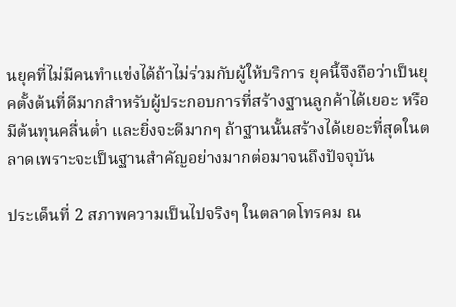นยุคที่ไม่มีคนทำแข่งได้ถ้าไม่ร่วมกับผู้ให้บริการ ยุคนี้จึงถือว่าเป็นยุคตั้งต้นที่ดีมากสำหรับผู้ประกอบการที่สร้างฐานลูกค้าได้เยอะ หรือมีต้นทุนคลื่นต่ำ เเละยิ่งจะดีมากๆ ถ้าฐานนั้นสร้างได้เยอะที่สุดในตลาดเพราะจะเป็นฐานสำคัญอย่างมากต่อมาจนถึงปัจจุบัน

ประเด็นที่ 2 สภาพความเป็นไปจริงๆ ในตลาดโทรคม ณ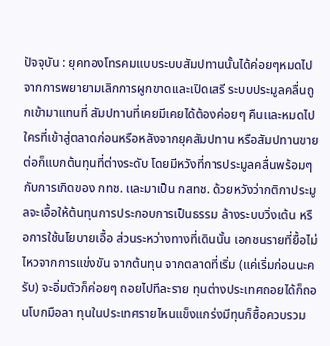ปัจจุบัน : ยุคทองโทรคมแบบระบบสัมปทานนั้นได้ค่อยๆหมดไป จากการพยายามเลิกการผูกขาดเเละเปิดเสรี ระบบประมูลคลื่นถูกเข้ามาแทนที่ สัมปทานที่เคยมีเคยได้ต้องค่อยๆ คืนเเละหมดไป ใครที่เข้าสู่ตลาดก่อนหรือหลังจากยุคสัมปทาน หรือสัมปทานขายต่อก็แบกต้นทุนที่ต่างระดับ โดยมีหวังที่การประมูลคลื่นพร้อมๆกับการเกิดของ กทช. เเละมาเป็น กสทช. ด้วยหวังว่ากติกาประมูลจะเอื้อให้ต้นทุนการประกอบการเป็นธรรม ล้างระบบวิ่งเต้น หรือการใช้นโยบายเอื้อ ส่วนระหว่างทางที่เดินนั้น เอกชนรายที่ยื้อไม่ไหวจากการแข่งขัน จากต้นทุน จากตลาดที่เริ่ม (แค่เริ่มก่อนนะครับ) จะอิ่มตัวก็ค่อยๆ ถอยไปทีละราย ทุนต่างประเทศถอยได้ก็ถอนโบกมือลา ทุนในประเทศรายไหนแข็งแกร่งมีทุนก็ซื้อควบรวม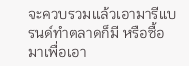จะควบรวมเเล้วเอามารีแบรนด์ทำตลาดก็มี หรือซื้อมาเพื่อเอา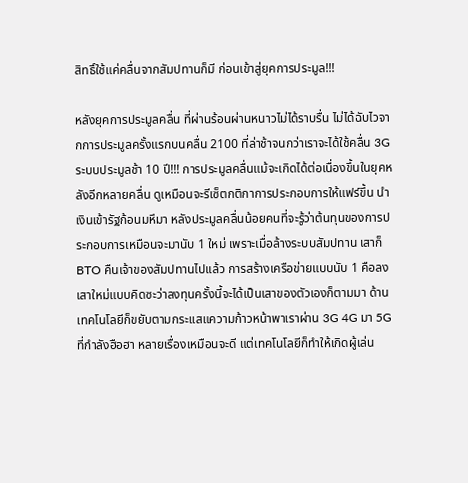สิทธิ์ใช้แค่คลื่นจากสัมปทานก็มี ก่อนเข้าสู่ยุคการประมูล!!!

หลังยุคการประมูลคลื่น ที่ผ่านร้อนผ่านหนาวไม่ได้ราบรื่น ไม่ได้ฉับไวจากการประมูลครั้งแรกบนคลื่น 2100 ที่ล่าช้าจนกว่าเราจะได้ใช้คลื่น 3G ระบบประมูลช้า 10 ปี!!! การประมูลคลื่นแม้จะเกิดได้ต่อเนื่องขึ้นในยุคหลังอีกหลายคลื่น ดูเหมือนจะรีเซ็ตกติกาการประกอบการให้แฟร์ขึ้น นำเงินเข้ารัฐก้อนมหึมา หลังประมูลคลื่นน้อยคนที่จะรู้ว่าต้นทุนของการประกอบการเหมือนจะมานับ 1 ใหม่ เพราะเมื่อล้างระบบสัมปทาน เสาก็ BTO คืนเจ้าของสัมปทานไปเเล้ว การสร้างเครือข่ายแบบนับ 1 คือลงเสาใหม่แบบคิดซะว่าลงทุนครั้งนี้จะได้เป็นเสาของตัวเองก็ตามมา ด้านเทคโนโลยีก็ขยับตามกระเเสแความก้าวหน้าพาเราผ่าน 3G 4G มา 5G ที่กำลังฮือฮา หลายเรื่องเหมือนจะดี แต่เทคโนโลยีก็ทำให้เกิดผู้เล่น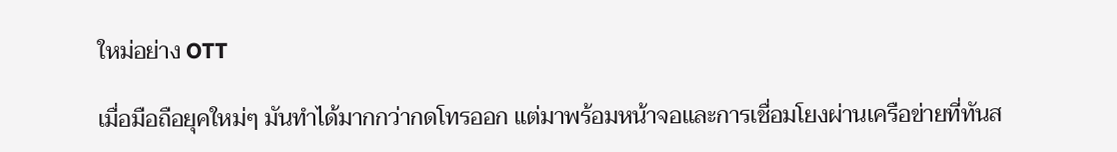ใหม่อย่าง OTT

เมื่อมือถือยุคใหม่ๆ มันทำได้มากกว่ากดโทรออก แต่มาพร้อมหน้าจอเเละการเชื่อมโยงผ่านเครือข่ายที่ทันส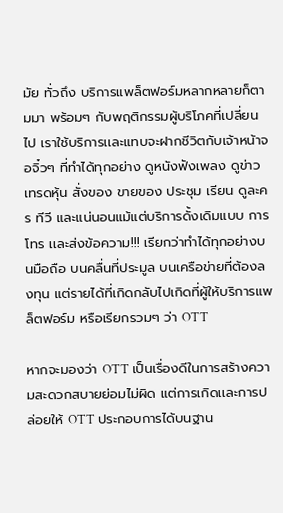มัย ทั่วถึง บริการแพล็ตฟอร์มหลากหลายก็ตามมา พร้อมๆ กับพฤติกรรมผู้บริโภคที่เปลี่ยนไป เราใช้บริการเเละแทบจะฝากชีวิตกับเจ้าหน้าจอจิ๋วๆ ที่ทำได้ทุกอย่าง ดูหนังฟังเพลง ดูข่าว เทรดหุ้น สั่งของ ขายของ ประชุม เรียน ดูละคร ทีวี และแน่นอนแม้แต่บริการดั้งเดิมแบบ การโทร เเละส่งข้อความ!!! เรียกว่าทำได้ทุกอย่างบนมือถือ บนคลื่นที่ประมูล บนเครือข่ายที่ต้องลงทุน แต่รายได้ที่เกิดกลับไปเกิดที่ผู้ให้บริการแพล็ตฟอร์ม หรือเรียกรวมๆ ว่า OTT

หากจะมองว่า OTT เป็นเรื่องดีในการสร้างความสะดวกสบายย่อมไม่ผิด แต่การเกิดเเละการปล่อยให้ OTT ประกอบการได้บนฐาน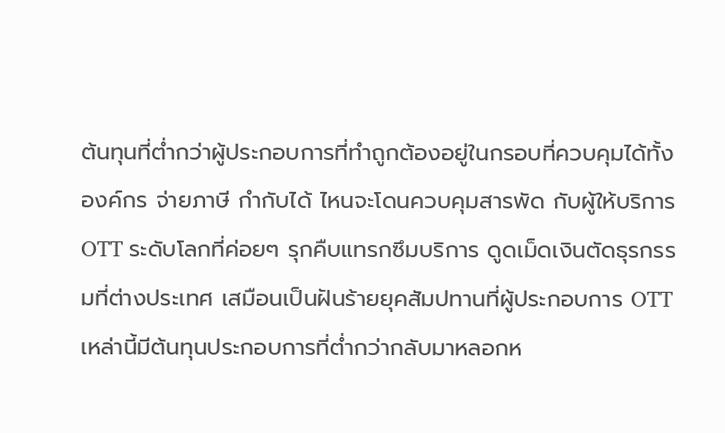ต้นทุนที่ต่ำกว่าผู้ประกอบการที่ทำถูกต้องอยู่ในกรอบที่ควบคุมได้ทั้ง องค์กร จ่ายภาษี กำกับได้ ไหนจะโดนควบคุมสารพัด กับผู้ให้บริการ OTT ระดับโลกที่ค่อยๆ รุกคืบแทรกซึมบริการ ดูดเม็ดเงินตัดธุรกรรมที่ต่างประเทศ เสมือนเป็นฝันร้ายยุคสัมปทานที่ผู้ประกอบการ OTT เหล่านี้มีต้นทุนประกอบการที่ต่ำกว่ากลับมาหลอกห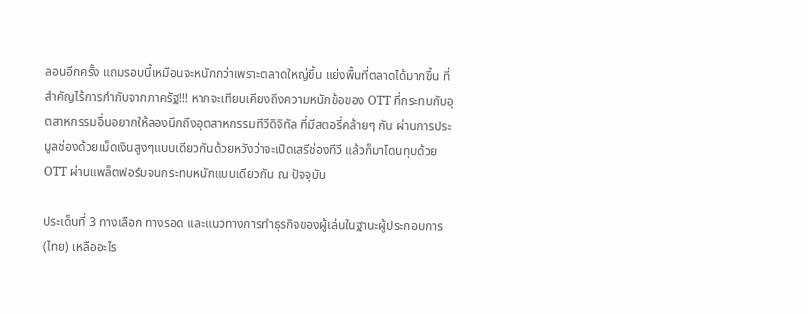ลอนอีกครั้ง แถมรอบนี้เหมือนจะหนักกว่าเพราะตลาดใหญ่ขึ้น แย่งพื้นที่ตลาดได้มากขึ้น ที่สำคัญไร้การกำกับจากภาครัฐ!!! หากจะเทียบเคียงถึงความหนักข้อของ OTT ที่กระทบกับอุตสาหกรรมอื่นอยากให้ลองนึกถึงอุตสาหกรรมทีวีดิจิทัล ที่มีสตอรี่คล้ายๆ กัน ผ่านการประมูลช่องด้วยเม็ดเงินสูงๆแบบเดียวกันด้วยหวังว่าจะเปิดเสรีช่องทีวี แล้วก็มาโดนทุบด้วย OTT ผ่านแพล็ตฟอร์มจนกระทบหนักแบบเดียวกัน ณ ปัจจุบัน

ประเด็นที่ 3 ทางเลือก ทางรอด เเละแนวทางการทำธุรกิจของผู้เล่นในฐานะผู้ประกอบการ(ไทย) เหลืออะไร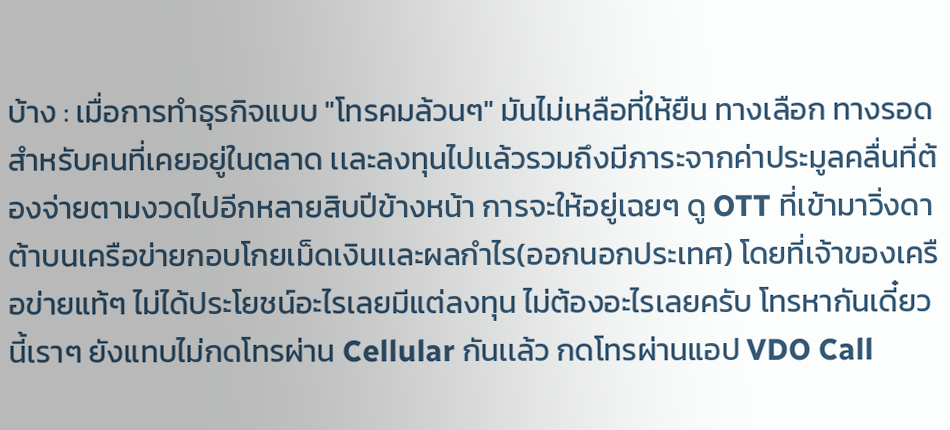บ้าง : เมื่อการทำธุรกิจแบบ "โทรคมล้วนๆ" มันไม่เหลือที่ให้ยืน ทางเลือก ทางรอดสำหรับคนที่เคยอยู่ในตลาด เเละลงทุนไปเเล้วรวมถึงมีภาระจากค่าประมูลคลื่นที่ต้องจ่ายตามงวดไปอีกหลายสิบปีข้างหน้า การจะให้อยู่เฉยๆ ดู OTT ที่เข้ามาวิ่งดาต้าบนเครือข่ายกอบโกยเม็ดเงินเเละผลกำไร(ออกนอกประเทศ) โดยที่เจ้าของเครือข่ายแท้ๆ ไม่ได้ประโยชน์อะไรเลยมีแต่ลงทุน ไม่ต้องอะไรเลยครับ โทรหากันเดี๋ยวนี้เราๆ ยังแทบไม่กดโทรผ่าน Cellular กันเเล้ว กดโทรผ่านแอป VDO Call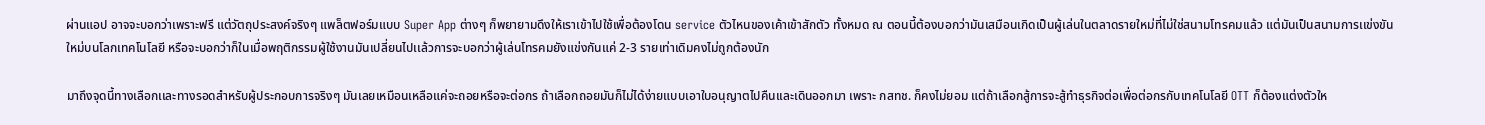ผ่านแอป อาจจะบอกว่าเพราะฟรี แต่วัตถุประสงค์จริงๆ แพล็ตฟอร์มแบบ Super App ต่างๆ ก็พยายามดึงให้เราเข้าไปใช้เพื่อต้องโดน service ตัวไหนของเค้าเข้าสักตัว ทั้งหมด ณ ตอนนี้ต้องบอกว่ามันเสมือนเกิดเป็นผู้เล่นในตลาดรายใหม่ที่ไม่ใช่สนามโทรคมเเล้ว แต่มันเป็นสนามการเเข่งขันใหม่บนโลกเทคโนโลยี หรือจะบอกว่าก็ในเมื่อพฤติกรรมผู้ใช้งานมันเปลี่ยนไปเเล้วการจะบอกว่าผู้เล่นโทรคมยังแข่งกันแค่ 2-3 รายเท่าเดิมคงไม่ถูกต้องนัก

มาถึงจุดนี้ทางเลือกเเละทางรอดสำหรับผู้ประกอบการจริงๆ มันเลยเหมือนเหลือแค่จะถอยหรือจะต่อกร ถ้าเลือกถอยมันก็ไม่ได้ง่ายแบบเอาใบอนุญาตไปคืนเเละเดินออกมา เพราะ กสทช. ก็คงไม่ยอม แต่ถ้าเลือกสู้การจะสู้ทำธุรกิจต่อเพื่อต่อกรกับเทคโนโลยี OTT ก็ต้องแต่งตัวให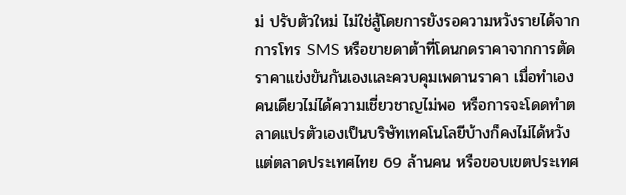ม่ ปรับตัวใหม่ ไม่ใช่สู้โดยการยังรอความหวังรายได้จากการโทร SMS หรือขายดาต้าที่โดนกดราคาจากการตัดราคาเเข่งขันกันเองเเละควบคุมเพดานราคา เมื่อทำเองคนเดียวไม่ได้ความเชี่ยวชาญไม่พอ หรือการจะโดดทำตลาดแปรตัวเองเป็นบริษัทเทคโนโลยีบ้างก็คงไม่ได้หวังแต่ตลาดประเทศไทย 69 ล้านคน หรือขอบเขตประเทศ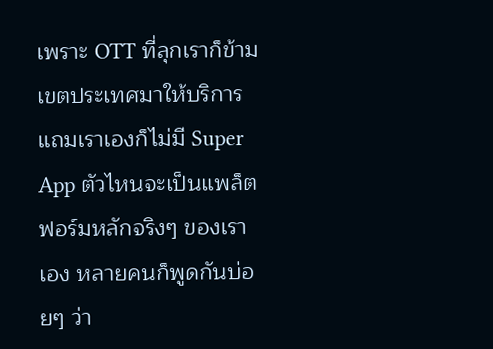เพราะ OTT ที่ลุกเราก็ข้ามเขตประเทศมาให้บริการแถมเราเองก็ไม่มี Super App ตัวไหนจะเป็นแพล็ตฟอร์มหลักจริงๆ ของเราเอง หลายคนก็พูดกันบ่อยๆ ว่า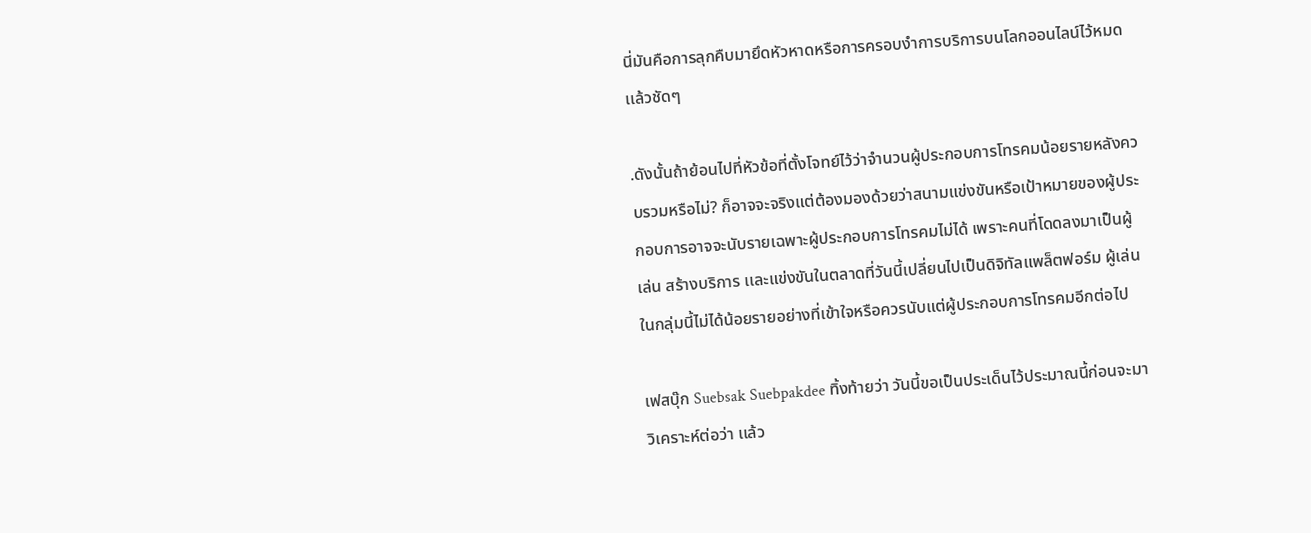นี่มันคือการลุกคืบมายึดหัวหาดหรือการครอบงำการบริการบนโลกออนไลน์ไว้หมดเเล้วชัดๆ

.ดังนั้นถ้าย้อนไปที่หัวข้อที่ตั้งโจทย์ไว้ว่าจำนวนผู้ประกอบการโทรคมน้อยรายหลังควบรวมหรือไม่? ก็อาจจะจริงแต่ต้องมองด้วยว่าสนามแข่งขันหรือเป้าหมายของผู้ประกอบการอาจจะนับรายเฉพาะผู้ประกอบการโทรคมไม่ได้ เพราะคนที่โดดลงมาเป็นผู้เล่น สร้างบริการ เเละแข่งขันในตลาดที่วันนี้เปลี่ยนไปเป็นดิจิทัลแพล็ตฟอร์ม ผู้เล่นในกลุ่มนี้ไม่ได้น้อยรายอย่างที่เข้าใจหรือควรนับแต่ผู้ประกอบการโทรคมอีกต่อไป

เฟสบุ๊ก Suebsak Suebpakdee ทิ้งท้ายว่า วันนี้ขอเป็นประเด็นไว้ประมาณนี้ก่อนจะมาวิเคราะห์ต่อว่า เเล้ว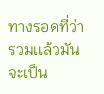ทางรอดที่ว่ารวมเเล้วมันจะเป็น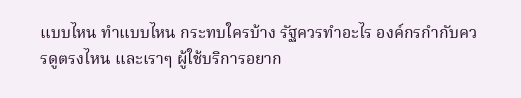เเบบไหน ทำแบบไหน กระทบใครบ้าง รัฐควรทำอะไร องค์กรกำกับควรดูตรงไหน เเละเราๆ ผู้ใช้บริการอยาก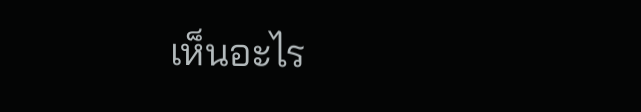เห็นอะไร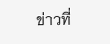ข่าวที่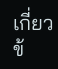เกี่ยวข้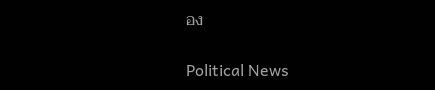อง

Political News